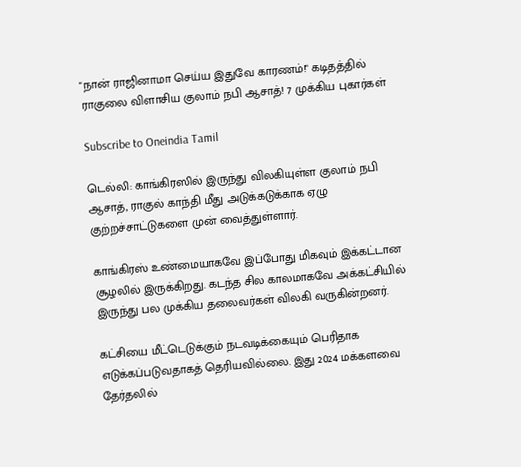"நான் ராஜினாமா செய்ய இதுவே காரணம்!" கடிதத்தில் ராகுலை விளாசிய குலாம் நபி ஆசாத்! 7 முக்கிய புகார்கள்

Subscribe to Oneindia Tamil

டெல்லி: காங்கிரஸில் இருந்து விலகியுள்ள குலாம் நபி ஆசாத், ராகுல் காந்தி மீது அடுக்கடுக்காக ஏழு குற்றச்சாட்டுகளை முன் வைத்துள்ளார்.

காங்கிரஸ் உண்மையாகவே இப்போது மிகவும் இக்கட்டான சூழலில் இருக்கிறது. கடந்த சில காலமாகவே அக்கட்சியில் இருந்து பல முக்கிய தலைவர்கள் விலகி வருகின்றனர்.

கட்சியை மீட்டெடுக்கும் நடவடிக்கையும் பெரிதாக எடுக்கப்படுவதாகத் தெரியவில்லை. இது 2024 மக்களவை தேர்தலில்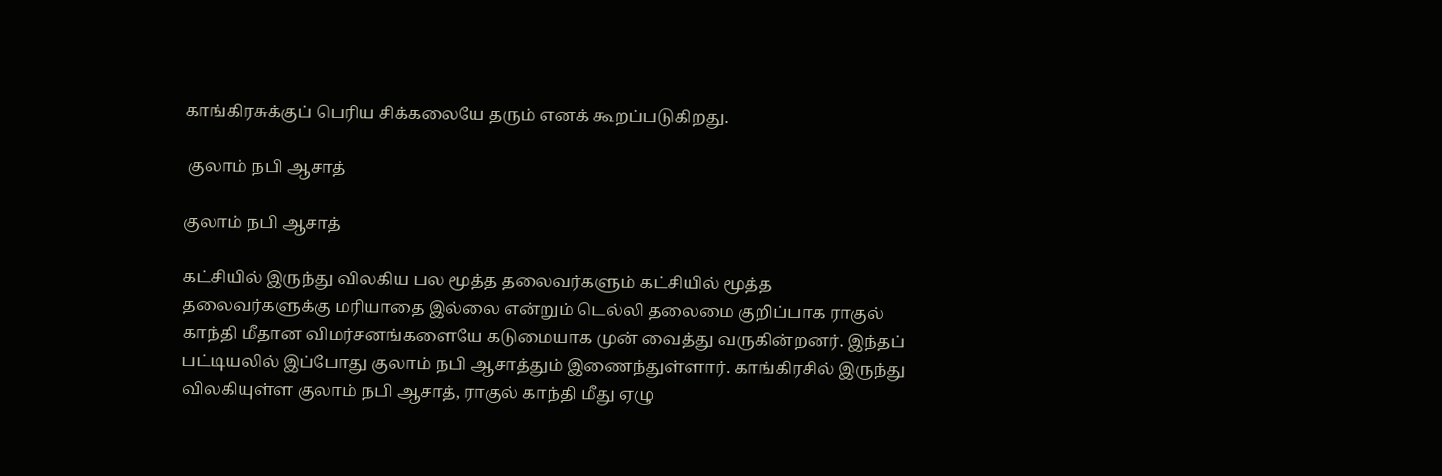காங்கிரசுக்குப் பெரிய சிக்கலையே தரும் எனக் கூறப்படுகிறது.

 குலாம் நபி ஆசாத்

குலாம் நபி ஆசாத்

கட்சியில் இருந்து விலகிய பல மூத்த தலைவர்களும் கட்சியில் மூத்த தலைவர்களுக்கு மரியாதை இல்லை என்றும் டெல்லி தலைமை குறிப்பாக ராகுல் காந்தி மீதான விமர்சனங்களையே கடுமையாக முன் வைத்து வருகின்றனர். இந்தப் பட்டியலில் இப்போது குலாம் நபி ஆசாத்தும் இணைந்துள்ளார். காங்கிரசில் இருந்து விலகியுள்ள குலாம் நபி ஆசாத், ராகுல் காந்தி மீது ஏழு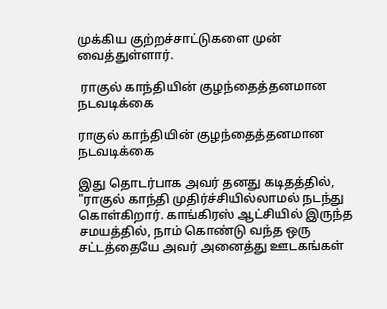முக்கிய குற்றச்சாட்டுகளை முன் வைத்துள்ளார்.

 ராகுல் காந்தியின் குழந்தைத்தனமான நடவடிக்கை

ராகுல் காந்தியின் குழந்தைத்தனமான நடவடிக்கை

இது தொடர்பாக அவர் தனது கடிதத்தில், "ராகுல் காந்தி முதிர்ச்சியில்லாமல் நடந்து கொள்கிறார். காங்கிரஸ் ஆட்சியில் இருந்த சமயத்தில், நாம் கொண்டு வந்த ஒரு சட்டத்தையே அவர் அனைத்து ஊடகங்கள்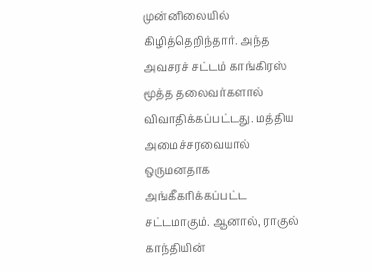முன்னிலையில் கிழித்தெறிந்தார். அந்த அவசரச் சட்டம் காங்கிரஸ் மூத்த தலைவர்களால் விவாதிக்கப்பட்டது. மத்திய அமைச்சரவையால் ஒருமனதாக அங்கீகரிக்கப்பட்ட சட்டமாகும். ஆனால், ராகுல் காந்தியின்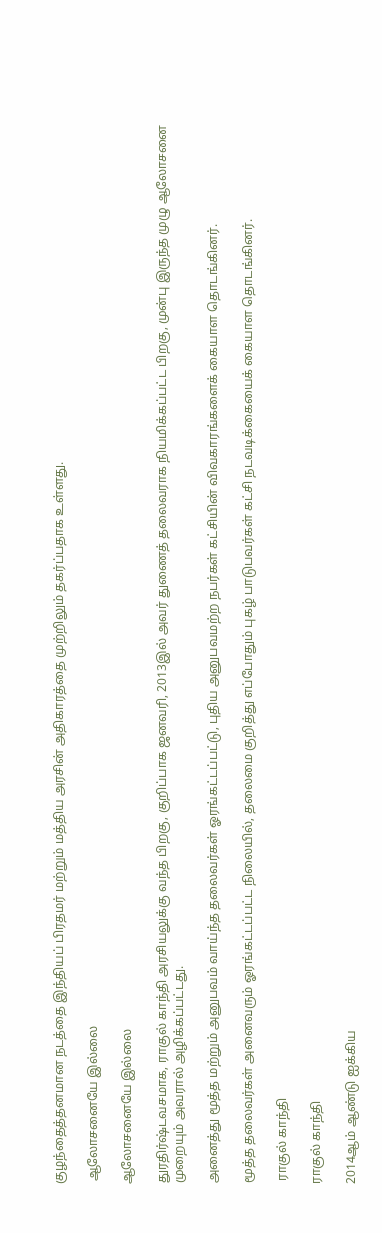குழந்தைத்தனமான நடத்தை இந்தியப் பிரதமர் மற்றும் மத்திய அரசின் அதிகாரத்தை முற்றிலும் தகர்ப்பதாக உள்ளது.

 ஆலோசனையே இல்லை

ஆலோசனையே இல்லை

துரதிர்ஷ்டவசமாக, ராகுல் காந்தி அரசியலுக்கு வந்த பிறகு, குறிப்பாக ஜனவரி, 2013இல் அவர் துணைத் தலைவராக நியமிக்கப்பட்ட பிறகு, முன்பு இருந்த முழு ஆலோசனை முறையும் அவரால் அழிக்கப்பட்டது.

அனைத்து மூத்த மற்றும் அனுபவம் வாய்ந்த தலைவர்கள் ஓரங்கட்டப்பட்டு, புதிய அனுபவமற்ற நபர்கள் கட்சியின் விவகாரங்களைக் கையாள தொடங்கினர்.

மூத்த தலைவர்கள் அனைவரும் ஓரங்கட்டப்பட்ட நிலையில், தலைமை குறித்து எப்போதும் புகழ் பாடுபவர்கள் கட்சி நடவடிக்கையைக் கையாள தொடங்கினர்.

 ராகுல் காந்தி

ராகுல் காந்தி

2014ஆம் ஆண்டு ஐக்கிய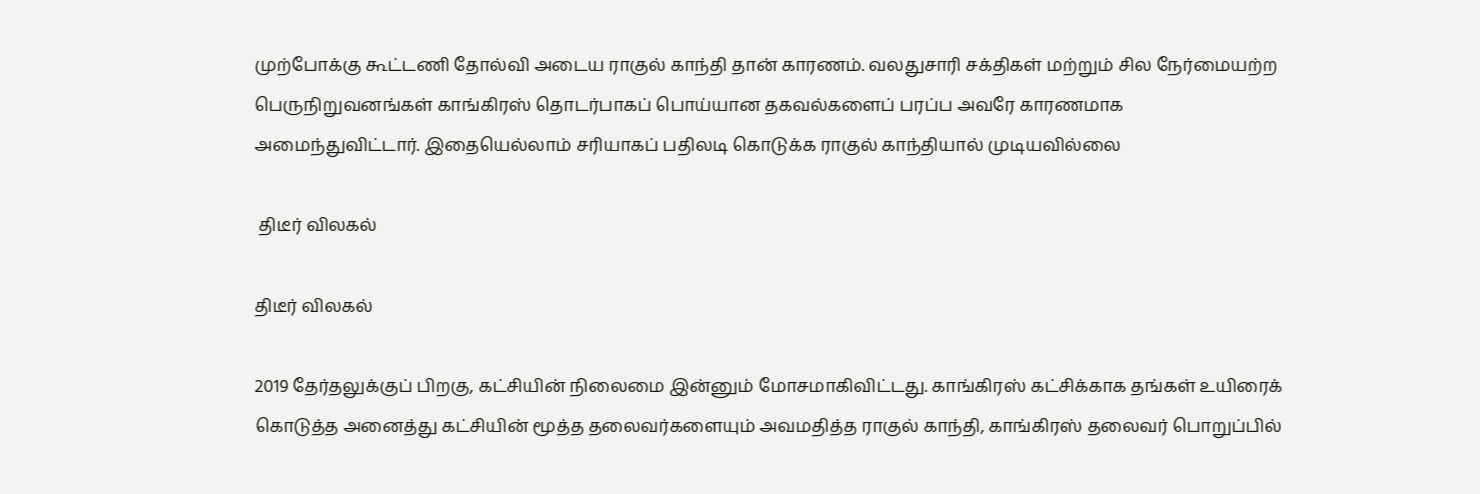முற்போக்கு கூட்டணி தோல்வி அடைய ராகுல் காந்தி தான் காரணம். வலதுசாரி சக்திகள் மற்றும் சில நேர்மையற்ற பெருநிறுவனங்கள் காங்கிரஸ் தொடர்பாகப் பொய்யான தகவல்களைப் பரப்ப அவரே காரணமாக அமைந்துவிட்டார். இதையெல்லாம் சரியாகப் பதிலடி கொடுக்க ராகுல் காந்தியால் முடியவில்லை

 திடீர் விலகல்

திடீர் விலகல்

2019 தேர்தலுக்குப் பிறகு, கட்சியின் நிலைமை இன்னும் மோசமாகிவிட்டது. காங்கிரஸ் கட்சிக்காக தங்கள் உயிரைக் கொடுத்த அனைத்து கட்சியின் மூத்த தலைவர்களையும் அவமதித்த ராகுல் காந்தி, காங்கிரஸ் தலைவர் பொறுப்பில்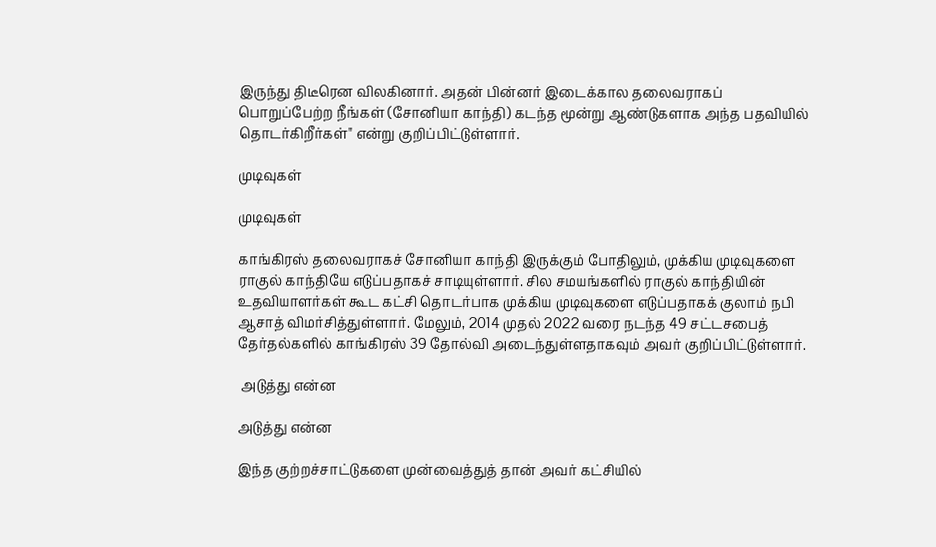இருந்து திடீரென விலகினார். அதன் பின்னர் இடைக்கால தலைவராகப் பொறுப்பேற்ற நீங்கள் (சோனியா காந்தி) கடந்த மூன்று ஆண்டுகளாக அந்த பதவியில் தொடர்கிறீர்கள்" என்று குறிப்பிட்டுள்ளார்.

முடிவுகள்

முடிவுகள்

காங்கிரஸ் தலைவராகச் சோனியா காந்தி இருக்கும் போதிலும், முக்கிய முடிவுகளை ராகுல் காந்தியே எடுப்பதாகச் சாடியுள்ளார். சில சமயங்களில் ராகுல் காந்தியின் உதவியாளர்கள் கூட கட்சி தொடர்பாக முக்கிய முடிவுகளை எடுப்பதாகக் குலாம் நபி ஆசாத் விமர்சித்துள்ளார். மேலும், 2014 முதல் 2022 வரை நடந்த 49 சட்டசபைத் தேர்தல்களில் காங்கிரஸ் 39 தோல்வி அடைந்துள்ளதாகவும் அவர் குறிப்பிட்டுள்ளார்.

 அடுத்து என்ன

அடுத்து என்ன

இந்த குற்றச்சாட்டுகளை முன்வைத்துத் தான் அவர் கட்சியில்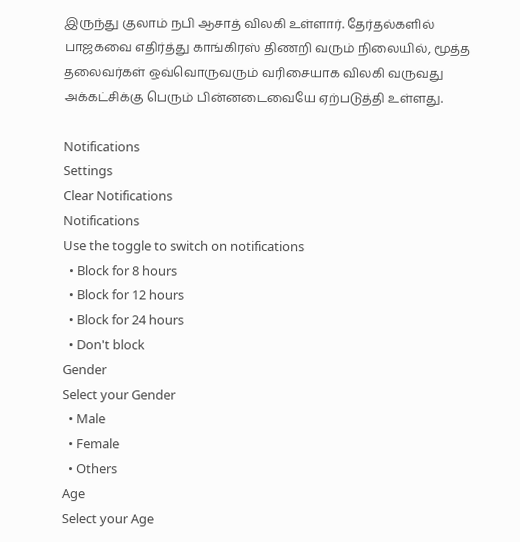இருந்து குலாம் நபி ஆசாத் விலகி உள்ளார். தேர்தல்களில் பாஜகவை எதிர்த்து காங்கிரஸ் திணறி வரும் நிலையில், மூத்த தலைவர்கள் ஒவ்வொருவரும் வரிசையாக விலகி வருவது அக்கட்சிக்கு பெரும் பின்னடைவையே ஏற்படுத்தி உள்ளது.

Notifications
Settings
Clear Notifications
Notifications
Use the toggle to switch on notifications
  • Block for 8 hours
  • Block for 12 hours
  • Block for 24 hours
  • Don't block
Gender
Select your Gender
  • Male
  • Female
  • Others
Age
Select your Age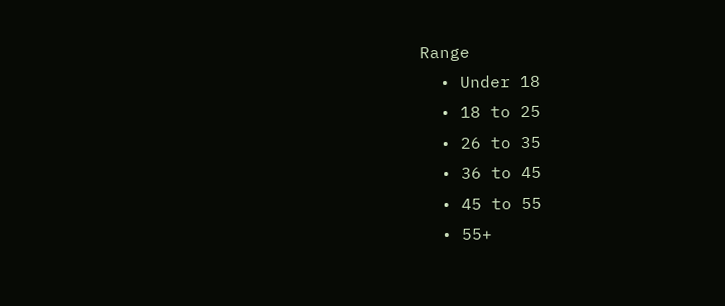Range
  • Under 18
  • 18 to 25
  • 26 to 35
  • 36 to 45
  • 45 to 55
  • 55+